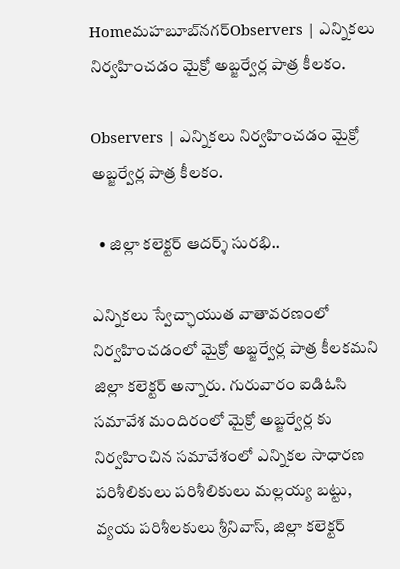Homeమహబూబ్‌నగర్‌Observers | ఎన్నికలు నిర్వహించడం మైక్రో అబ్జర్వేర్ల పాత్ర కీలకం.

Observers | ఎన్నికలు నిర్వహించడం మైక్రో అబ్జర్వేర్ల పాత్ర కీలకం.

  • జిల్లా కలెక్టర్ ఆదర్శ్ సురభి..

ఎన్నికలు స్వేచ్ఛాయుత వాతావరణంలో నిర్వహించడంలో మైక్రో అబ్జర్వేర్ల పాత్ర కీలకమని జిల్లా కలెక్టర్ అన్నారు. గురువారం ఐడిఓసి సమావేశ మందిరంలో మైక్రో అబ్జర్వేర్ల కు నిర్వహించిన సమావేశంలో ఎన్నికల సాధారణ పరిశీలికులు పరిశీలికులు మల్లయ్య బట్టు, వ్యయ పరిశీలకులు శ్రీనివాస్, జిల్లా కలెక్టర్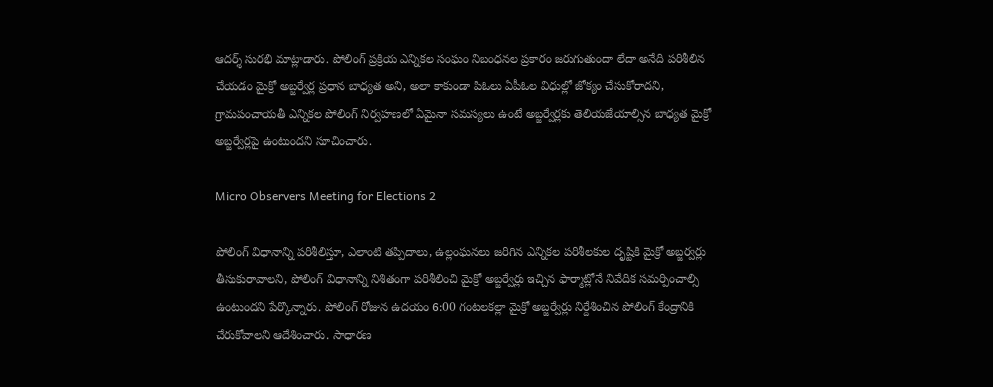ఆదర్శ్ సురభి మాట్లాడారు. పోలింగ్ ప్రక్రియ ఎన్నికల సంఘం నిబంధనల ప్రకారం జరుగుతుందా లేదా అనేది పరిశీలిన చేయడం మైక్రో అబ్జర్వేర్ల ప్రధాన బాధ్యత అని, అలా కాకుండా పిఓలు ఏపీఓల విధుల్లో జోక్యం చేసుకోరాదని, గ్రామపంచాయతీ ఎన్నికల పోలింగ్ నిర్వహణలో ఏమైనా సమస్యలు ఉంటే అబ్జర్వేర్లకు తెలియజేయాల్సిన బాధ్యత మైక్రో అబ్జర్వేర్లపై ఉంటుందని సూచించారు.

Micro Observers Meeting for Elections 2

పోలింగ్ విధానాన్ని పరిశీలిస్తూ, ఎలాంటి తప్పిదాలు, ఉల్లంఘనలు జరిగిన ఎన్నికల పరిశీలకుల దృష్టికి మైక్రో అబ్జర్వర్లు తీసుకురావాలని, పోలింగ్ విధానాన్ని నిశితంగా పరిశీలించి మైక్రో అబ్జర్వేర్లు ఇచ్చిన ఫార్మాట్లోనే నివేదిక సమర్పించాల్సి ఉంటుందని పేర్కొన్నారు. పోలింగ్ రోజున ఉదయం 6:00 గంటలకల్లా మైక్రో అబ్జర్వేర్లు నిర్దేశించిన పోలింగ్ కేంద్రానికి చేరుకోవాలని ఆదేశించారు. సాధారణ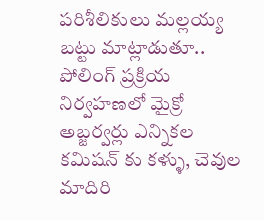పరిశీలికులు మల్లయ్య బట్టు మాట్లాడుతూ.. పోలింగ్ ప్రక్రియ నిర్వహణలో మైక్రో అబ్జర్వర్లు ఎన్నికల కమిషన్ కు కళ్ళు, చెవుల మాదిరి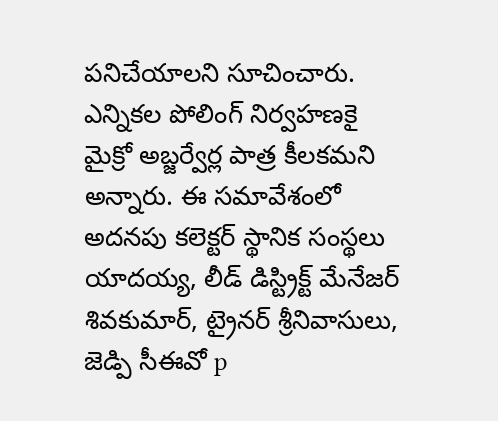పనిచేయాలని సూచించారు. ఎన్నికల పోలింగ్ నిర్వహణకై మైక్రో అబ్జర్వేర్ల పాత్ర కీలకమని అన్నారు. ఈ సమావేశంలో అదనపు కలెక్టర్ స్థానిక సంస్థలు యాదయ్య, లీడ్ డిస్ట్రిక్ట్ మేనేజర్ శివకుమార్, ట్రైనర్ శ్రీనివాసులు, జెడ్పి సీఈవో p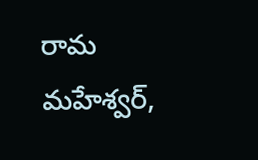రామ మహేశ్వర్,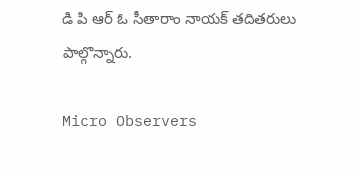డి పి ఆర్ ఓ సీతారాం నాయక్ తదితరులు పాల్గొన్నారు.

Micro Observers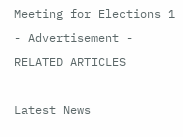Meeting for Elections 1
- Advertisement -
RELATED ARTICLES

Latest News